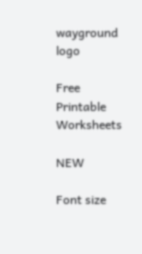wayground logo

Free Printable Worksheets

NEW

Font size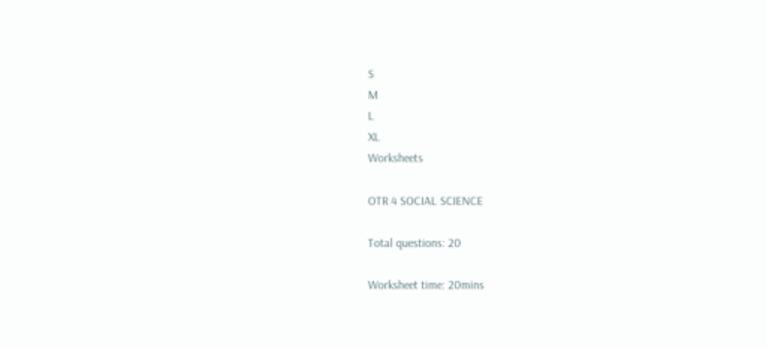S
M
L
XL
Worksheets

OTR 4 SOCIAL SCIENCE

Total questions: 20

Worksheet time: 20mins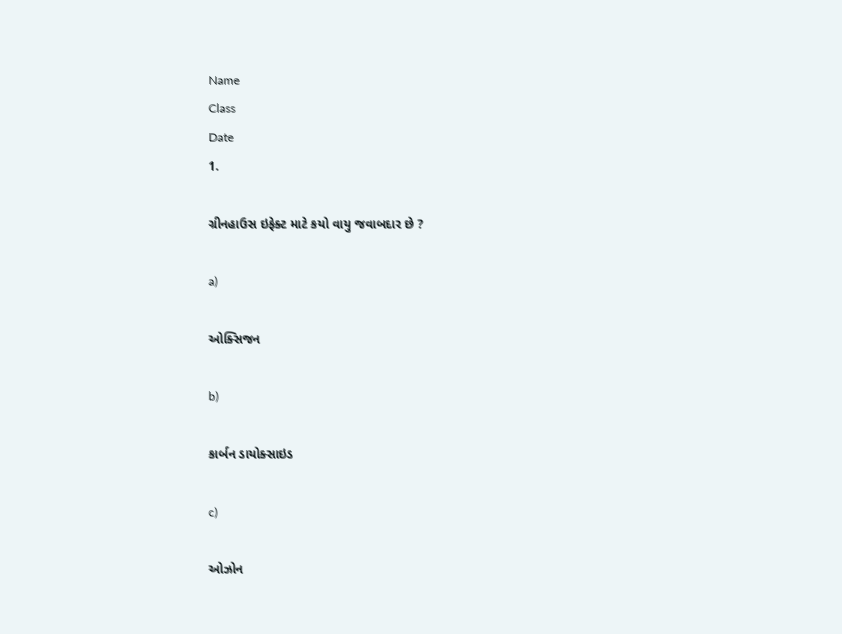Name
Class
Date
1.

ગ્રીનહાઉસ ઇફેક્ટ માટે કયો વાયુ જવાબદાર છે ?

a)

ઓક્સિજન

b)

કાર્બન ડાયોક્સાઇડ

c)

ઓઝોન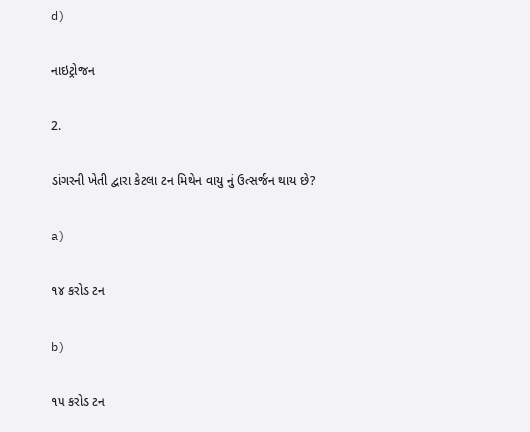d)

નાઇટ્રોજન

2.

ડાંગરની ખેતી દ્વારા કેટલા ટન મિથેન વાયુ નું ઉત્સર્જન થાય છે?

a)

૧૪ કરોડ ટન

b)

૧૫ કરોડ ટન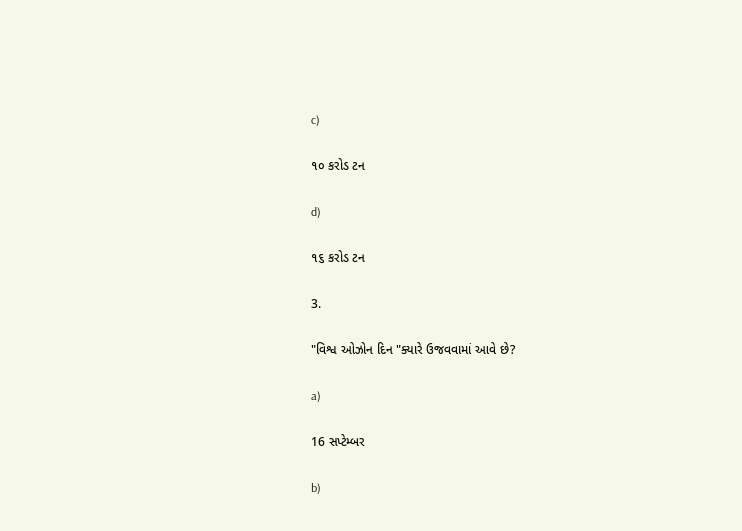c)

૧૦ કરોડ ટન

d)

૧૬ કરોડ ટન

3.

"વિશ્વ ઓઝોન દિન "ક્યારે ઉજવવામાં આવે છે?

a)

16 સપ્ટેમ્બર

b)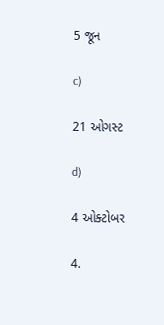5 જૂન

c)

21 ઓગસ્ટ

d)

4 ઓક્ટોબર

4.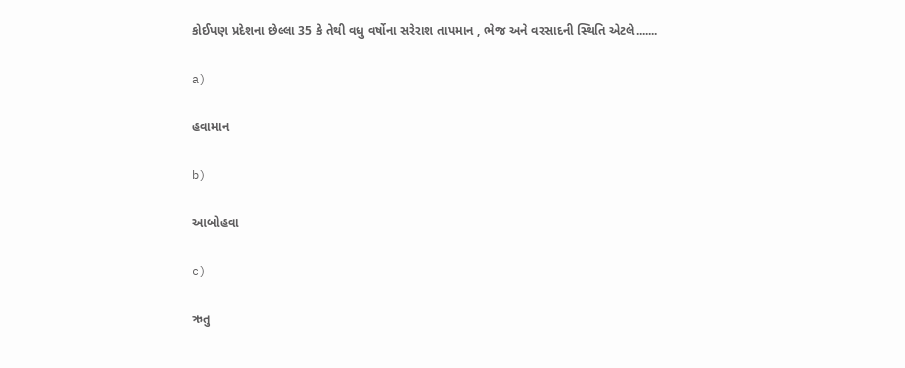કોઈપણ પ્રદેશના છેલ્લા 35 કે તેથી વધુ વર્ષોના સરેરાશ તાપમાન , ભેજ અને વરસાદની સ્થિતિ એટલે.......

a)

હવામાન

b)

આબોહવા

c)

ઋતુ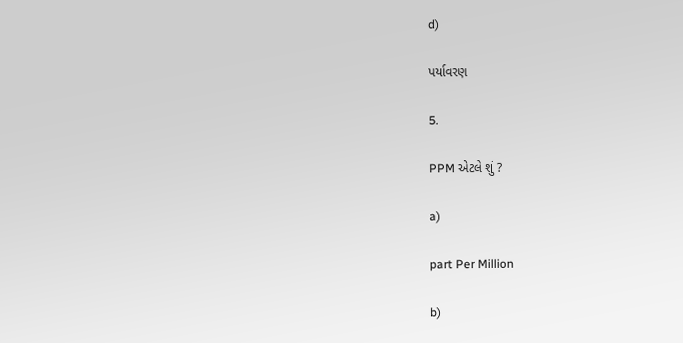d)

પર્યાવરણ

5.

PPM એટલે શું ?

a)

part Per Million

b)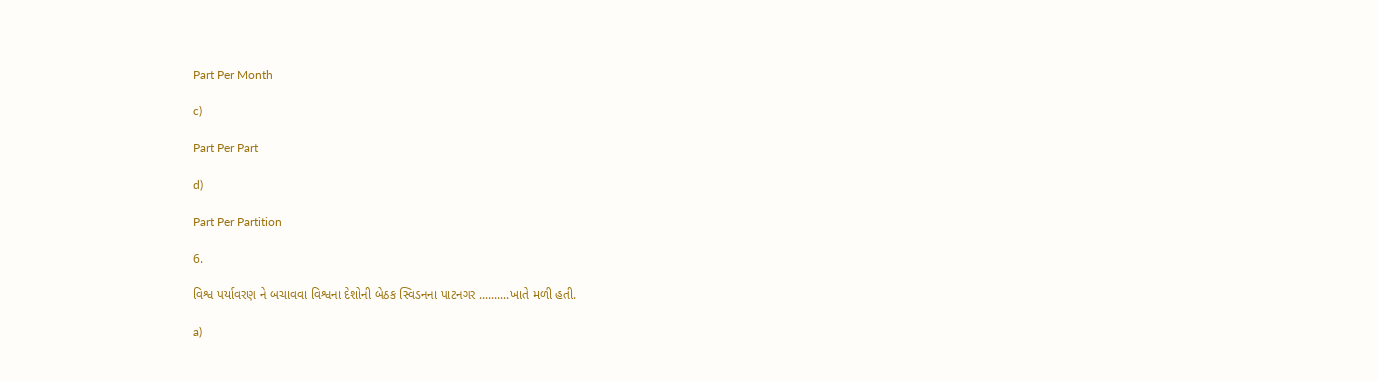Part Per Month

c)

Part Per Part

d)

Part Per Partition

6.

વિશ્વ પર્યાવરણ ને બચાવવા વિશ્વના દેશોની બેઠક સ્વિડનના પાટનગર ..........ખાતે મળી હતી.

a)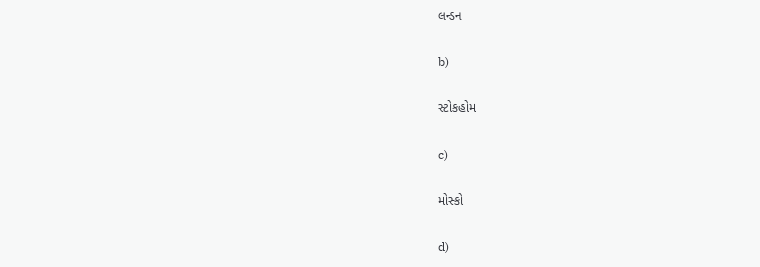લન્ડન

b)

સ્ટોકહોમ

c)

મોસ્કો

d)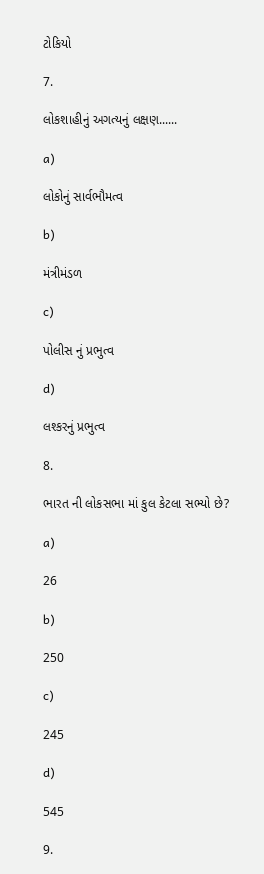ટોકિયો

7.

લોકશાહીનું અગત્યનું લક્ષણ......

a)

લોકોનું સાર્વભૌમત્વ

b)

મંત્રીમંડળ

c)

પોલીસ નું પ્રભુત્વ

d)

લશ્કરનું પ્રભુત્વ

8.

ભારત ની લોકસભા માં કુલ કેટલા સભ્યો છે?

a)

26

b)

250

c)

245

d)

545

9.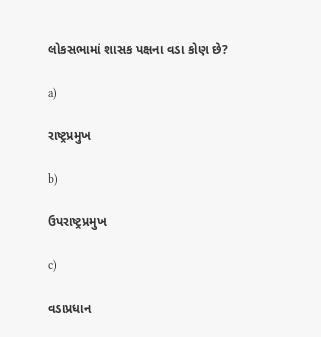લોકસભામાં શાસક પક્ષના વડા કોણ છે?

a)

રાષ્ટ્રપ્રમુખ

b)

ઉપરાષ્ટ્રપ્રમુખ

c)

વડાપ્રધાન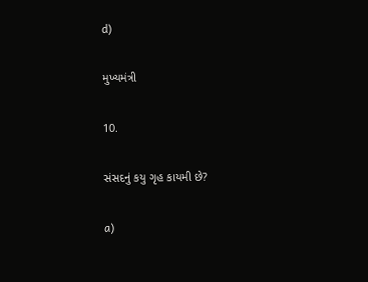d)

મુખ્યમંત્રી

10.

સંસદનું કયુ ગૃહ કાયમી છે?

a)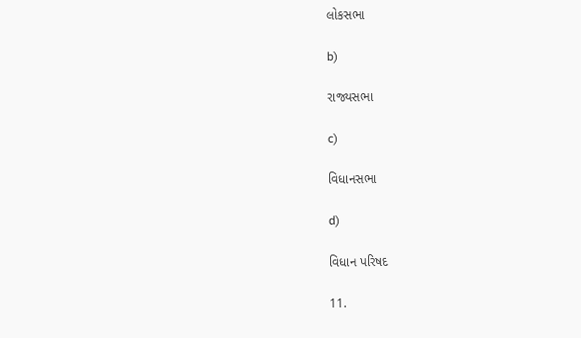લોકસભા

b)

રાજ્યસભા

c)

વિધાનસભા

d)

વિધાન પરિષદ

11.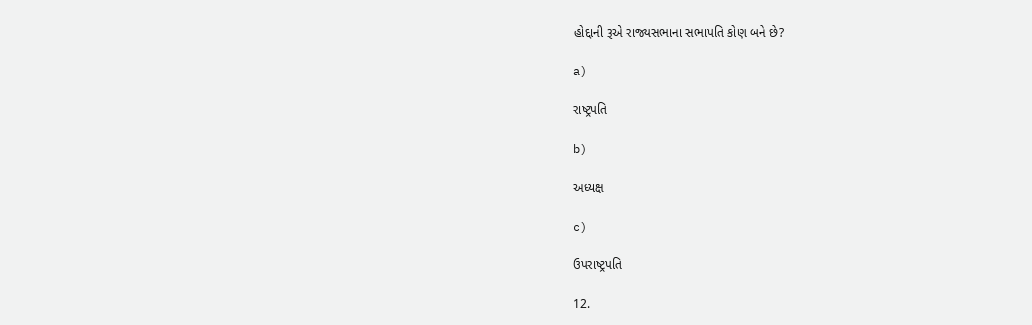હોદ્દાની રૂએ રાજ્યસભાના સભાપતિ કોણ બને છે?

a)

રાષ્ટ્રપતિ

b)

અધ્યક્ષ

c)

ઉપરાષ્ટ્રપતિ

12.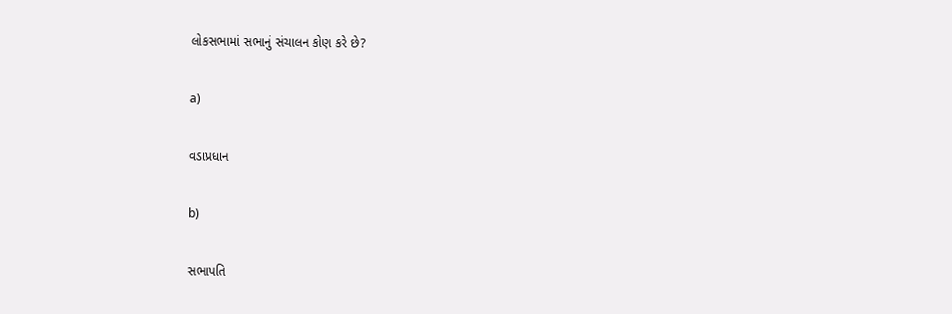લોકસભામાં સભાનું સંચાલન કોણ કરે છે?

a)

વડાપ્રધાન

b)

સભાપતિ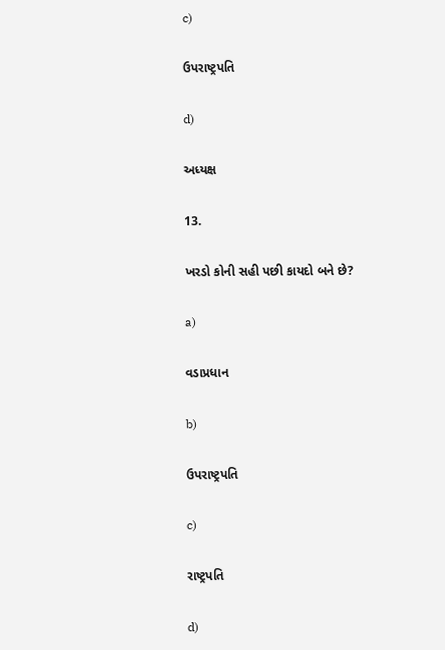c)

ઉપરાષ્ટ્રપતિ

d)

અધ્યક્ષ

13.

ખરડો કોની સહી પછી કાયદો બને છે?

a)

વડાપ્રધાન

b)

ઉપરાષ્ટ્રપતિ

c)

રાષ્ટ્રપતિ

d)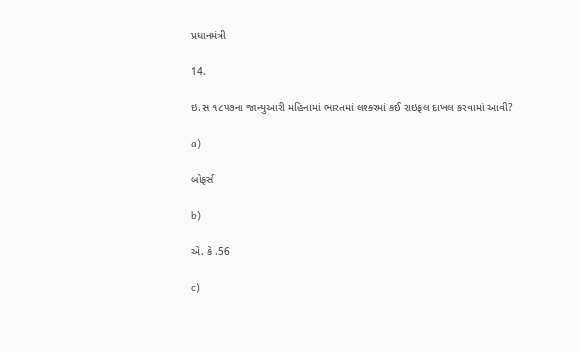પ્રધાનમંત્રી

14.

ઇ.સ ૧૮૫૭ના જાન્યુઆરી મહિનામાં ભારતમાં લશ્કરમાં કઈ રાઇફલ દાખલ કરવામાં આવી?

a)

બોફર્સ

b)

એ. કે .56

c)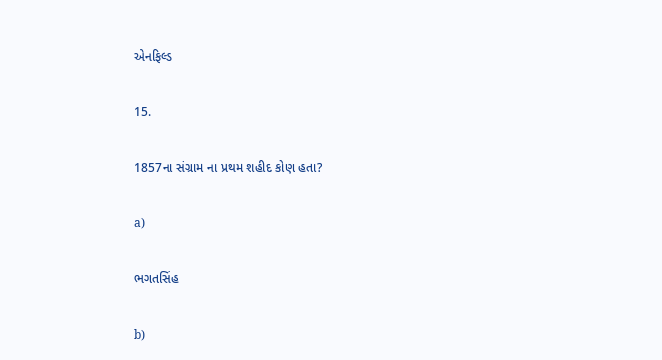એનફિલ્ડ

15.

1857ના સંગ્રામ ના પ્રથમ શહીદ કોણ હતા?

a)

ભગતસિંહ

b)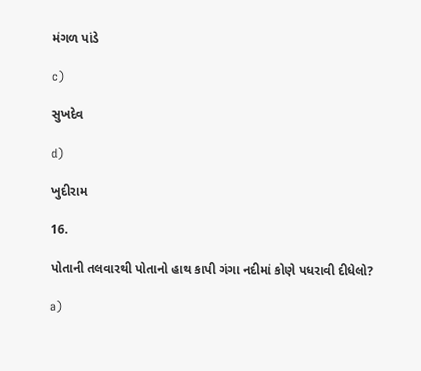મંગળ પાંડે

c)

સુખદેવ

d)

ખુદીરામ

16.

પોતાની તલવારથી પોતાનો હાથ કાપી ગંગા નદીમાં કોણે પધરાવી દીધેલો?

a)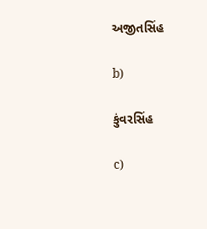અજીતસિંહ

b)

કુંવરસિંહ

c)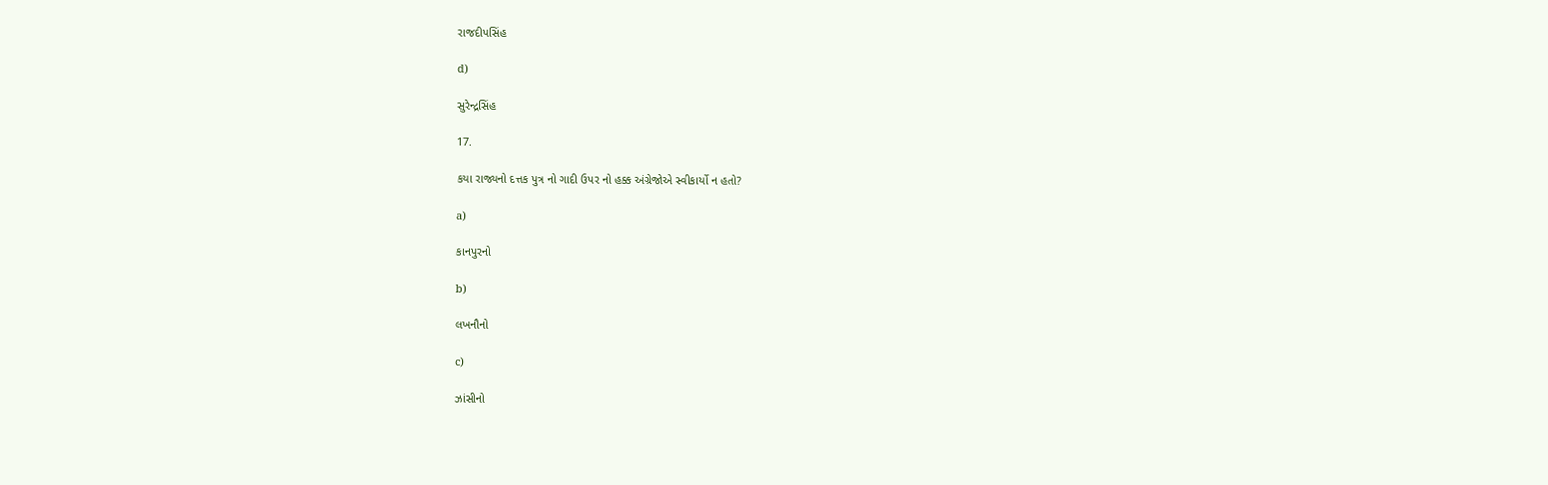રાજદીપસિંહ

d)

સુરેન્દ્રસિંહ

17.

કયા રાજ્યનો દત્તક પુત્ર નો ગાદી ઉપર નો હક્ક અંગ્રેજોએ સ્વીકાર્યો ન હતો?

a)

કાનપુરનો

b)

લખનૌનો

c)

ઝાંસીનો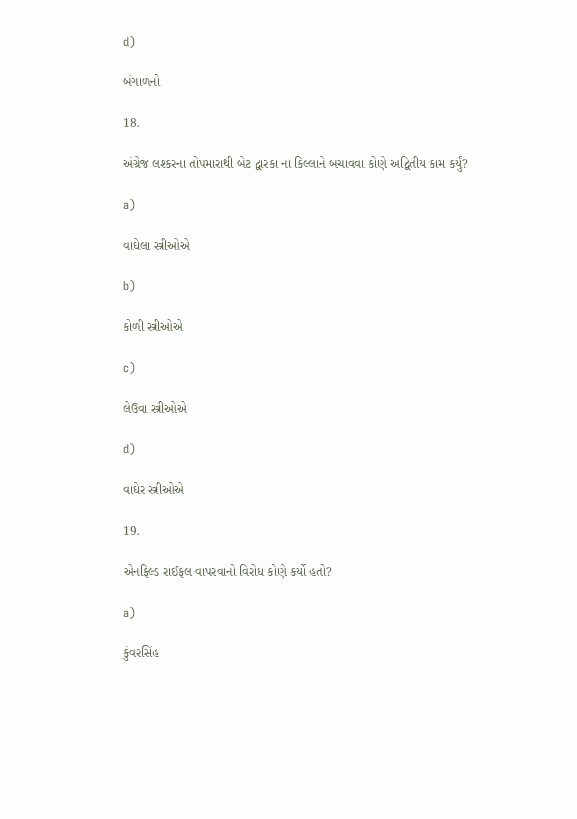d)

બંગાળનો

18.

અંગ્રેજ લશ્કરના તોપમારાથી બેટ દ્વારકા ના કિલ્લાને બચાવવા કોણે અદ્વિતીય કામ કર્યું?

a)

વાઘેલા સ્ત્રીઓએ

b)

કોળી સ્ત્રીઓએ

c)

લેઉવા સ્ત્રીઓએ

d)

વાઘેર સ્ત્રીઓએ

19.

એનફિલ્ડ રાઈફલ વાપરવાનો વિરોધ કોણે કર્યો હતો?

a)

કુંવરસિંહ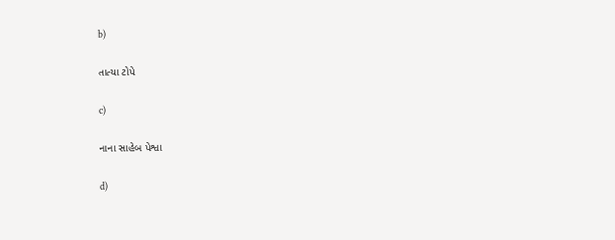b)

તાત્યા ટોપે

c)

નાના સાહેબ પેશ્વા

d)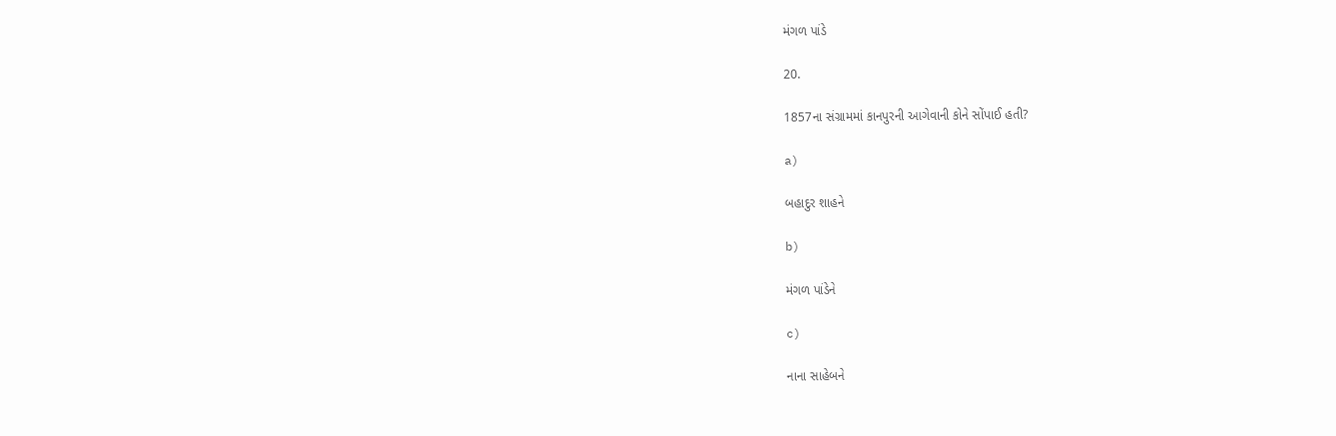મંગળ પાંડે

20.

1857ના સંગ્રામમાં કાનપુરની આગેવાની કોને સોંપાઈ હતી?

a)

બહાદુર શાહને

b)

મંગળ પાંડેને

c)

નાના સાહેબને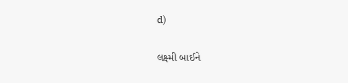d)

લક્ષ્મી બાઈને